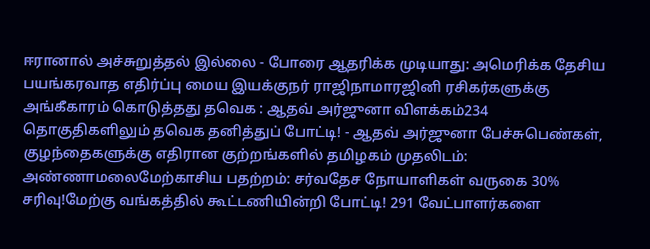ஈரானால் அச்சுறுத்தல் இல்லை - போரை ஆதரிக்க முடியாது: அமெரிக்க தேசிய பயங்கரவாத எதிர்ப்பு மைய இயக்குநர் ராஜிநாமாரஜினி ரசிகர்களுக்கு அங்கீகாரம் கொடுத்தது தவெக : ஆதவ் அர்ஜுனா விளக்கம்234 தொகுதிகளிலும் தவெக தனித்துப் போட்டி! - ஆதவ் அர்ஜுனா பேச்சுபெண்கள், குழந்தைகளுக்கு எதிரான குற்றங்களில் தமிழகம் முதலிடம்: அண்ணாமலைமேற்காசிய பதற்றம்: சர்வதேச நோயாளிகள் வருகை 30% சரிவு!மேற்கு வங்கத்தில் கூட்டணியின்றி போட்டி! 291 வேட்பாளர்களை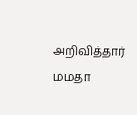அறிவித்தார் மமதா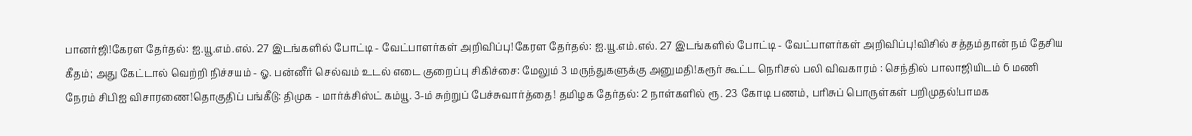பானர்ஜி!கேரள தேர்தல்: ஐ.யூ.எம்.எல். 27 இடங்களில் போட்டி - வேட்பாளர்கள் அறிவிப்பு!கேரள தேர்தல்: ஐ.யூ.எம்.எல். 27 இடங்களில் போட்டி - வேட்பாளர்கள் அறிவிப்பு!விசில் சத்தம்தான் நம் தேசிய கீதம்; அது கேட்டால் வெற்றி நிச்சயம் - ஓ. பன்னீர் செல்வம் உடல் எடை குறைப்பு சிகிச்சை: மேலும் 3 மருந்துகளுக்கு அனுமதி!கரூர் கூட்ட நெரிசல் பலி விவகாரம் : செந்தில் பாலாஜியிடம் 6 மணி நேரம் சிபிஐ விசாரணை!தொகுதிப் பங்கீடு: திமுக - மார்க்சிஸ்ட் கம்யூ. 3-ம் சுற்றுப் பேச்சுவார்த்தை! தமிழக தேர்தல்: 2 நாள்களில் ரூ. 23 கோடி பணம், பரிசுப் பொருள்கள் பறிமுதல்!பாமக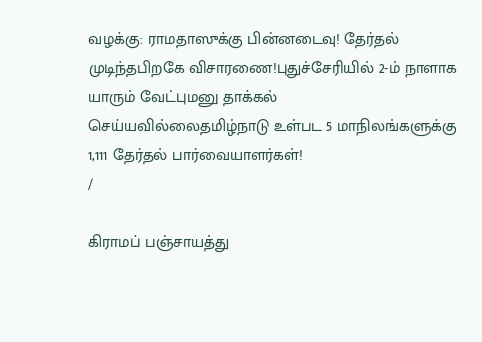வழக்கு: ராமதாஸுக்கு பின்னடைவு! தேர்தல் முடிந்தபிறகே விசாரணை!புதுச்சேரியில் 2-ம் நாளாக யாரும் வேட்புமனு தாக்கல் செய்யவில்லைதமிழ்நாடு உள்பட 5 மாநிலங்களுக்கு 1,111 தேர்தல் பார்வையாளர்கள்!
/

கிராமப் பஞ்சாயத்து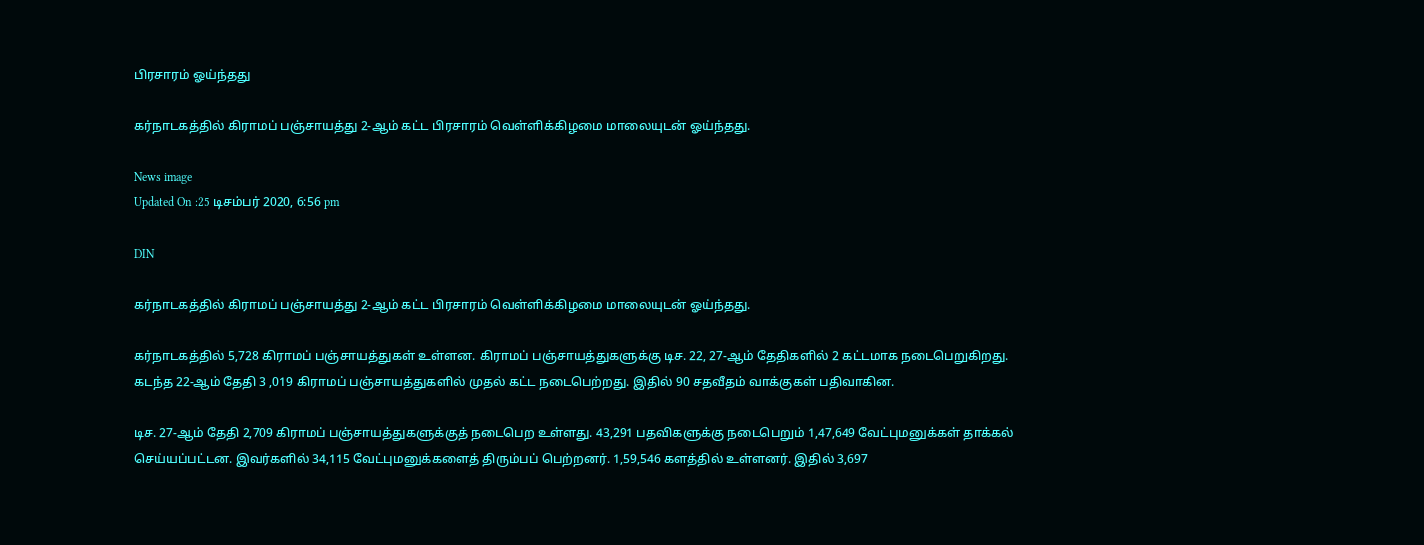பிரசாரம் ஓய்ந்தது

கர்நாடகத்தில் கிராமப் பஞ்சாயத்து 2-ஆம் கட்ட பிரசாரம் வெள்ளிக்கிழமை மாலையுடன் ஓய்ந்தது.

News image
Updated On :25 டிசம்பர் 2020, 6:56 pm

DIN

கர்நாடகத்தில் கிராமப் பஞ்சாயத்து 2-ஆம் கட்ட பிரசாரம் வெள்ளிக்கிழமை மாலையுடன் ஓய்ந்தது.

கர்நாடகத்தில் 5,728 கிராமப் பஞ்சாயத்துகள் உள்ளன. கிராமப் பஞ்சாயத்துகளுக்கு டிச. 22, 27-ஆம் தேதிகளில் 2 கட்டமாக நடைபெறுகிறது. கடந்த 22-ஆம் தேதி 3 ,019 கிராமப் பஞ்சாயத்துகளில் முதல் கட்ட நடைபெற்றது. இதில் 90 சதவீதம் வாக்குகள் பதிவாகின.

டிச. 27-ஆம் தேதி 2,709 கிராமப் பஞ்சாயத்துகளுக்குத் நடைபெற உள்ளது. 43,291 பதவிகளுக்கு நடைபெறும் 1,47,649 வேட்புமனுக்கள் தாக்கல் செய்யப்பட்டன. இவர்களில் 34,115 வேட்புமனுக்களைத் திரும்பப் பெற்றனர். 1,59,546 களத்தில் உள்ளனர். இதில் 3,697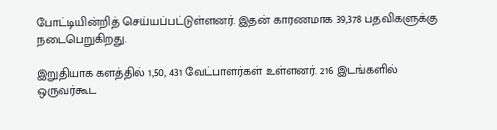போட்டியின்றித் செய்யப்பட்டுள்ளனர். இதன் காரணமாக 39,378 பதவிகளுக்கு நடைபெறுகிறது.

இறுதியாக களத்தில் 1,50, 431 வேட்பாளர்கள் உள்ளனர். 216 இடங்களில் ஒருவர்கூட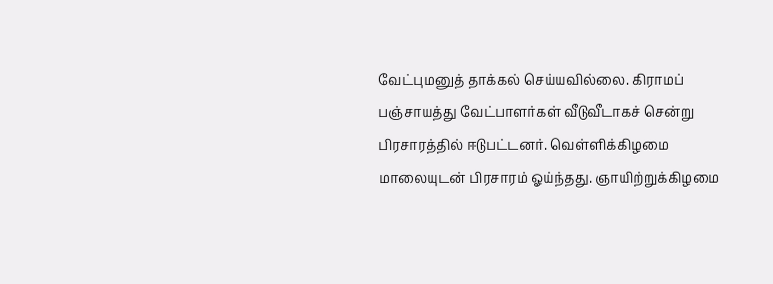வேட்புமனுத் தாக்கல் செய்யவில்லை. கிராமப் பஞ்சாயத்து வேட்பாளர்கள் வீடுவீடாகச் சென்று பிரசாரத்தில் ஈடுபட்டனர். வெள்ளிக்கிழமை மாலையுடன் பிரசாரம் ஓய்ந்தது. ஞாயிற்றுக்கிழமை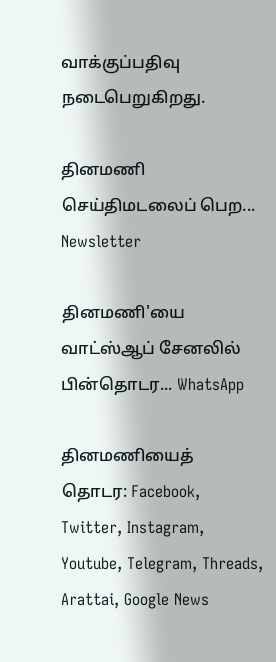வாக்குப்பதிவு நடைபெறுகிறது.

தினமணி செய்திமடலைப் பெற... Newsletter

தினமணி'யை வாட்ஸ்ஆப் சேனலில் பின்தொடர... WhatsApp

தினமணியைத் தொடர: Facebook, Twitter, Instagram, Youtube, Telegram, Threads, Arattai, Google News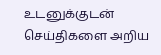உடனுக்குடன் செய்திகளை அறிய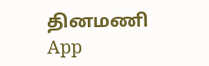தினமணி App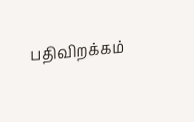பதிவிறக்கம்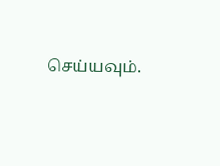செய்யவும்.